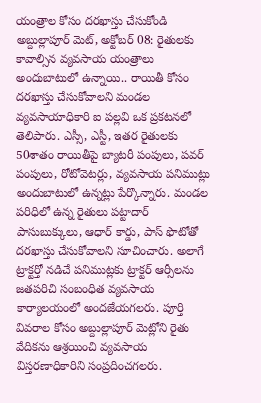యంత్రాల కోసం దరఖాస్తు చేసుకోండి
అబ్దుల్లాపూర్ మెట్, అక్టోబర్ 08: రైతులకు కావాల్సిన వ్యవసాయ యంత్రాలు అందుబాటులో ఉన్నాయి.. రాయితీ కోసం దరఖాస్తు చేసుకోవాలని మండల వ్యవసాయాధికారి ఐ పల్లవి ఒక ప్రకటనలో తెలిపారు. ఎస్సీ, ఎస్టీ, ఇతర రైతులకు 50శాతం రాయితీపై బ్యాటరీ పంపులు, పవర్ పంపులు, రోటోవెటర్లు, వ్యవసాయ పనిముట్లు అందుబాటులో ఉన్నట్లు పేర్కొన్నారు. మండల పరిధిలో ఉన్న రైతులు పట్టాదార్ పాసుబుక్కులు, ఆధార్ కార్డు, పాస్ ఫొటోతో దరఖాస్తు చేసుకోవాలని సూచించారు. అలాగే ట్రాక్టర్తో నడిచే పనిముట్లకు ట్రాక్టర్ ఆర్సీలను జతపరిచి సంబంధిత వ్యవసాయ కార్యాలయంలో అందజేయగలరు. పూర్తి వివరాల కోసం అబ్దుల్లాపూర్ మెట్లోని రైతు వేదికను ఆశ్రయించి వ్యవసాయ విస్తరణాధికారిని సంప్రదించగలరు.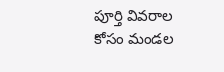పూర్తి వివరాల కోసం మండల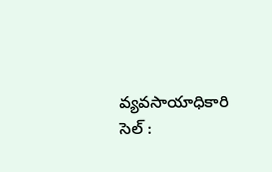వ్యవసాయాధికారి సెల్ :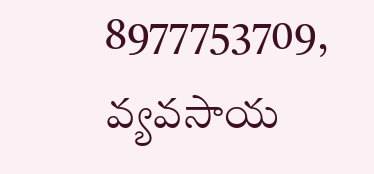8977753709, వ్యవసాయ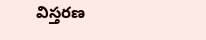విస్తరణ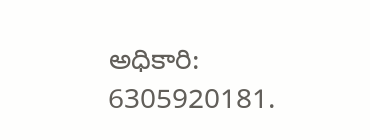అధికారి: 6305920181.